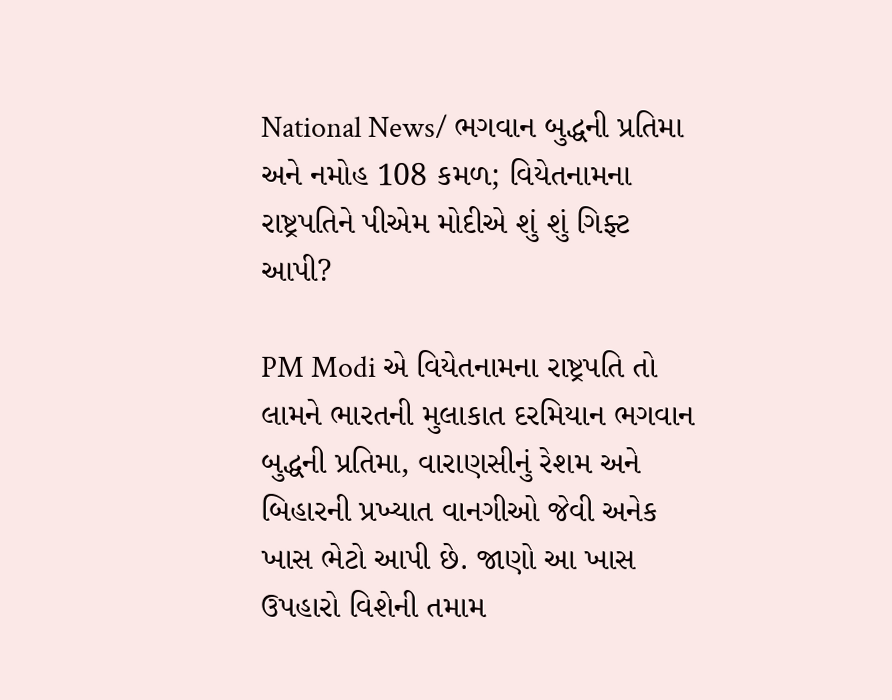National News/ ભગવાન બુદ્ધની પ્રતિમા અને નમોહ 108 કમળ; વિયેતનામના રાષ્ટ્રપતિને પીએમ મોદીએ શું શું ગિફ્ટ આપી?

PM Modi એ વિયેતનામના રાષ્ટ્રપતિ તો લામને ભારતની મુલાકાત દરમિયાન ભગવાન બુદ્ધની પ્રતિમા, વારાણસીનું રેશમ અને બિહારની પ્રખ્યાત વાનગીઓ જેવી અનેક ખાસ ભેટો આપી છે. જાણો આ ખાસ ઉપહારો વિશેની તમામ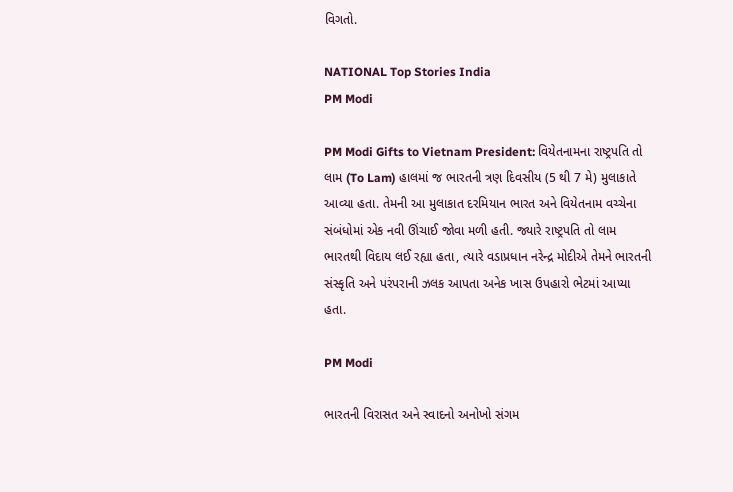વિગતો.

NATIONAL Top Stories India
PM Modi

PM Modi Gifts to Vietnam President: વિયેતનામના રાષ્ટ્રપતિ તો લામ (To Lam) હાલમાં જ ભારતની ત્રણ દિવસીય (5 થી 7 મે) મુલાકાતે આવ્યા હતા. તેમની આ મુલાકાત દરમિયાન ભારત અને વિયેતનામ વચ્ચેના સંબંધોમાં એક નવી ઊંચાઈ જોવા મળી હતી. જ્યારે રાષ્ટ્રપતિ તો લામ ભારતથી વિદાય લઈ રહ્યા હતા, ત્યારે વડાપ્રધાન નરેન્દ્ર મોદીએ તેમને ભારતની સંસ્કૃતિ અને પરંપરાની ઝલક આપતા અનેક ખાસ ઉપહારો ભેટમાં આપ્યા હતા.

PM Modi

ભારતની વિરાસત અને સ્વાદનો અનોખો સંગમ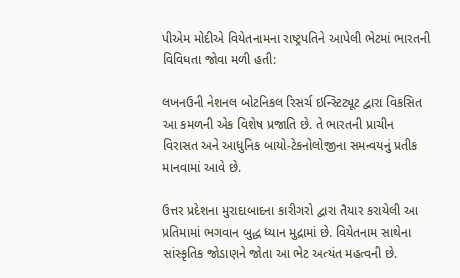પીએમ મોદીએ વિયેતનામના રાષ્ટ્રપતિને આપેલી ભેટમાં ભારતની વિવિધતા જોવા મળી હતી:

લખનઉની નેશનલ બોટનિકલ રિસર્ચ ઇન્સ્ટિટ્યૂટ દ્વારા વિકસિત આ કમળની એક વિશેષ પ્રજાતિ છે. તે ભારતની પ્રાચીન વિરાસત અને આધુનિક બાયો-ટેકનોલોજીના સમન્વયનું પ્રતીક માનવામાં આવે છે.

ઉત્તર પ્રદેશના મુરાદાબાદના કારીગરો દ્વારા તૈયાર કરાયેલી આ પ્રતિમામાં ભગવાન બુદ્ધ ધ્યાન મુદ્રામાં છે. વિયેતનામ સાથેના સાંસ્કૃતિક જોડાણને જોતા આ ભેટ અત્યંત મહત્વની છે.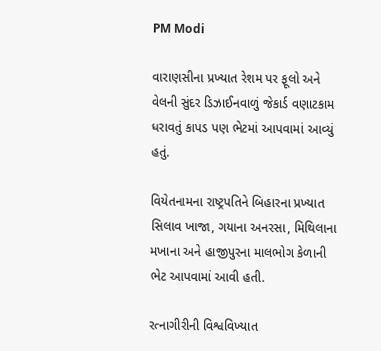PM Modi

વારાણસીના પ્રખ્યાત રેશમ પર ફૂલો અને વેલની સુંદર ડિઝાઈનવાળું જેકાર્ડ વણાટકામ ધરાવતું કાપડ પણ ભેટમાં આપવામાં આવ્યું હતું.

વિયેતનામના રાષ્ટ્રપતિને બિહારના પ્રખ્યાત સિલાવ ખાજા, ગયાના અનરસા, મિથિલાના મખાના અને હાજીપુરના માલભોગ કેળાની ભેટ આપવામાં આવી હતી.

રત્નાગીરીની વિશ્વવિખ્યાત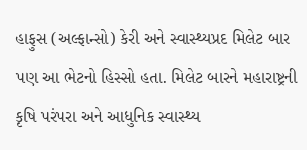હાફુસ (અલ્ફાન્સો) કેરી અને સ્વાસ્થ્યપ્રદ મિલેટ બાર પણ આ ભેટનો હિસ્સો હતા. મિલેટ બારને મહારાષ્ટ્રની કૃષિ પરંપરા અને આધુનિક સ્વાસ્થ્ય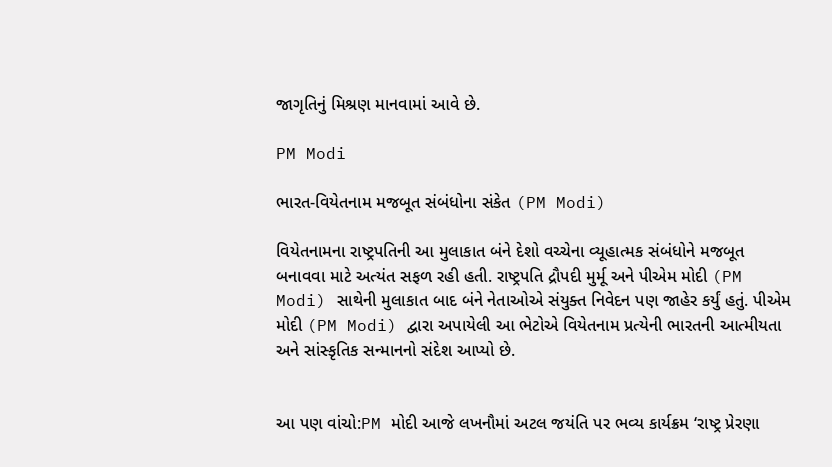જાગૃતિનું મિશ્રણ માનવામાં આવે છે.

PM Modi

ભારત-વિયેતનામ મજબૂત સંબંધોના સંકેત (PM Modi)

વિયેતનામના રાષ્ટ્રપતિની આ મુલાકાત બંને દેશો વચ્ચેના વ્યૂહાત્મક સંબંધોને મજબૂત બનાવવા માટે અત્યંત સફળ રહી હતી. રાષ્ટ્રપતિ દ્રૌપદી મુર્મૂ અને પીએમ મોદી (PM Modi) સાથેની મુલાકાત બાદ બંને નેતાઓએ સંયુક્ત નિવેદન પણ જાહેર કર્યું હતું. પીએમ મોદી (PM Modi) દ્વારા અપાયેલી આ ભેટોએ વિયેતનામ પ્રત્યેની ભારતની આત્મીયતા અને સાંસ્કૃતિક સન્માનનો સંદેશ આપ્યો છે.


આ પણ વાંચો:PM મોદી આજે લખનૌમાં અટલ જયંતિ પર ભવ્ય કાર્યક્રમ ‘રાષ્ટ્ર પ્રેરણા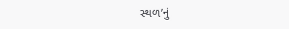સ્થળ’નું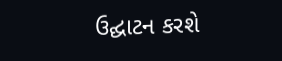ઉદ્ઘાટન કરશે